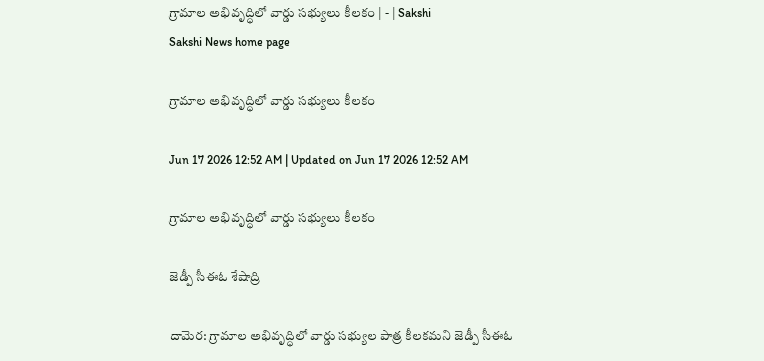గ్రామాల అభివృద్ధిలో వార్డు సభ్యులు కీలకం | - | Sakshi
Sakshi News home page

గ్రామాల అభివృద్ధిలో వార్డు సభ్యులు కీలకం

Jun 17 2026 12:52 AM | Updated on Jun 17 2026 12:52 AM

గ్రామాల అభివృద్ధిలో వార్డు సభ్యులు కీలకం

జెడ్పీ సీఈఓ శేషాద్రి

దామెర: గ్రామాల అభివృద్ధిలో వార్డు సభ్యుల పాత్ర కీలకమని జెడ్పీ సీఈఓ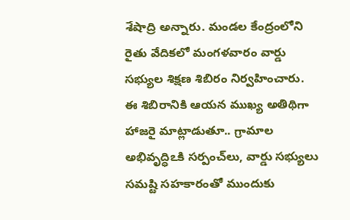శేషాద్రి అన్నారు. మండల కేంద్రంలోని రైతు వేదికలో మంగళవారం వార్డు సభ్యుల శిక్షణ శిబిరం నిర్వహించారు. ఈ శిబిరానికి ఆయన ముఖ్య అతిథిగా హాజరై మాట్లాడుతూ.. గ్రామాల అభివృద్ధిఽకి సర్పంచ్‌లు, వార్డు సభ్యులు సమష్టి సహకారంతో ముందుకు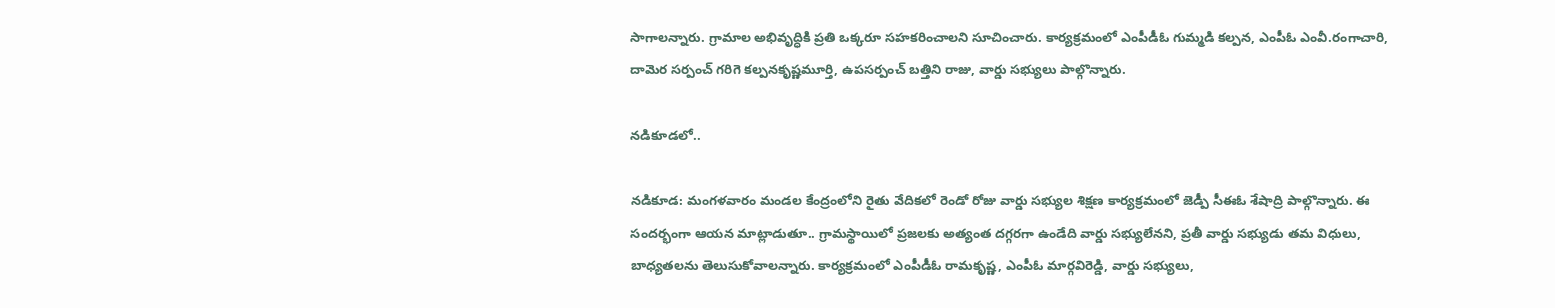సాగాలన్నారు. గ్రామాల అభివృద్ధికి ప్రతి ఒక్కరూ సహకరించాలని సూచించారు. కార్యక్రమంలో ఎంపీడీఓ గుమ్మడి కల్పన, ఎంపీఓ ఎంవీ.రంగాచారి, దామెర సర్పంచ్‌ గరిగె కల్పనకృష్ణమూర్తి, ఉపసర్పంచ్‌ బత్తిని రాజు, వార్డు సభ్యులు పాల్గొన్నారు.

నడికూడలో..

నడికూడ: మంగళవారం మండల కేంద్రంలోని రైతు వేదికలో రెండో రోజు వార్డు సభ్యుల శిక్షణ కార్యక్రమంలో జెడ్పీ సీఈఓ శేషాద్రి పాల్గొన్నారు. ఈ సందర్భంగా ఆయన మాట్లాడుతూ.. గ్రామస్థాయిలో ప్రజలకు అత్యంత దగ్గరగా ఉండేది వార్డు సభ్యులేనని, ప్రతీ వార్డు సభ్యుడు తమ విధులు, బాధ్యతలను తెలుసుకోవాలన్నారు. కార్యక్రమంలో ఎంపీడీఓ రామకృష్ణ, ఎంపీఓ మార్గవిరెడ్డి, వార్డు సభ్యులు,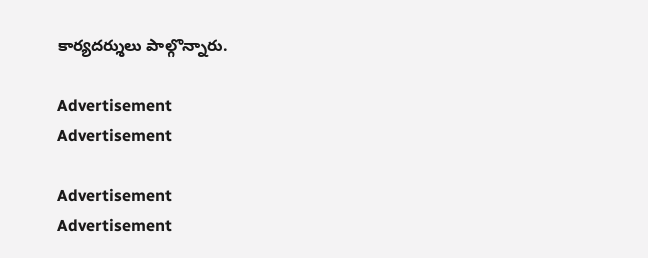కార్యదర్శులు పాల్గొన్నారు.

Advertisement
Advertisement

Advertisement
Advertisement